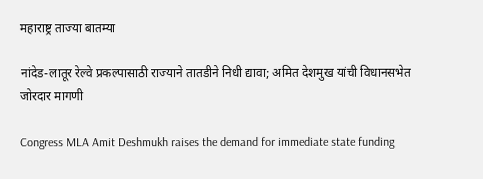महाराष्ट्र ताज्या बातम्या

नांदेड-लातूर रेल्वे प्रकल्पासाठी राज्याने तातडीने निधी द्यावा; अमित देशमुख यांची विधानसभेत जोरदार मागणी

Congress MLA Amit Deshmukh raises the demand for immediate state funding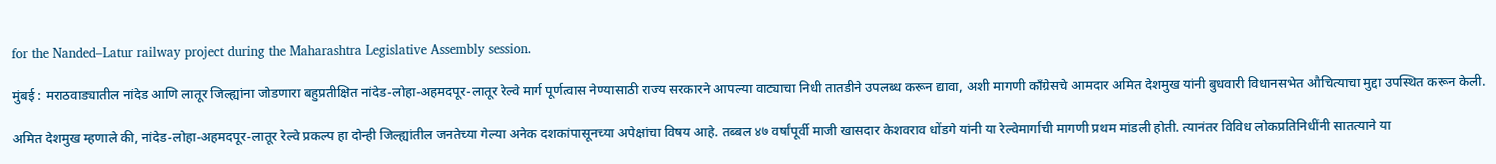for the Nanded–Latur railway project during the Maharashtra Legislative Assembly session.

मुंबई : मराठवाड्यातील नांदेड आणि लातूर जिल्ह्यांना जोडणारा बहुप्रतीक्षित नांदेड-लोहा-अहमदपूर-लातूर रेल्वे मार्ग पूर्णत्वास नेण्यासाठी राज्य सरकारने आपल्या वाट्याचा निधी तातडीने उपलब्ध करून द्यावा, अशी मागणी काँग्रेसचे आमदार अमित देशमुख यांनी बुधवारी विधानसभेत औचित्याचा मुद्दा उपस्थित करून केली.

अमित देशमुख म्हणाले की, नांदेड-लोहा-अहमदपूर-लातूर रेल्वे प्रकल्प हा दोन्ही जिल्ह्यांतील जनतेच्या गेल्या अनेक दशकांपासूनच्या अपेक्षांचा विषय आहे. तब्बल ४७ वर्षांपूर्वी माजी खासदार केशवराव धोंडगे यांनी या रेल्वेमार्गाची मागणी प्रथम मांडली होती. त्यानंतर विविध लोकप्रतिनिधींनी सातत्याने या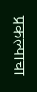प्रकल्पाचा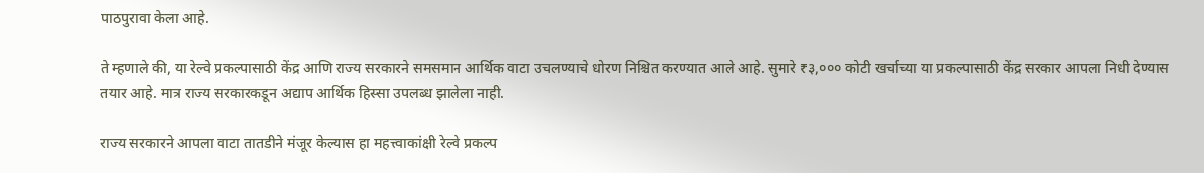पाठपुरावा केला आहे.

ते म्हणाले की, या रेल्वे प्रकल्पासाठी केंद्र आणि राज्य सरकारने समसमान आर्थिक वाटा उचलण्याचे धोरण निश्चित करण्यात आले आहे. सुमारे ₹३,००० कोटी खर्चाच्या या प्रकल्पासाठी केंद्र सरकार आपला निधी देण्यास तयार आहे. मात्र राज्य सरकारकडून अद्याप आर्थिक हिस्सा उपलब्ध झालेला नाही.

राज्य सरकारने आपला वाटा तातडीने मंजूर केल्यास हा महत्त्वाकांक्षी रेल्वे प्रकल्प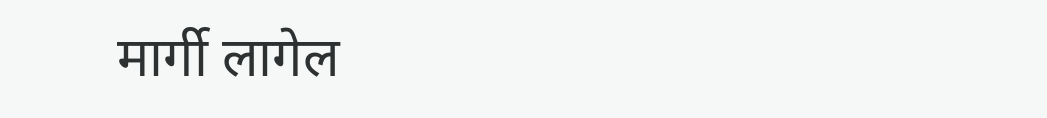मार्गी लागेल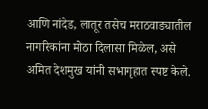आणि नांदेड, लातूर तसेच मराठवाड्यातील नागरिकांना मोठा दिलासा मिळेल, असे अमित देशमुख यांनी सभागृहात स्पष्ट केले.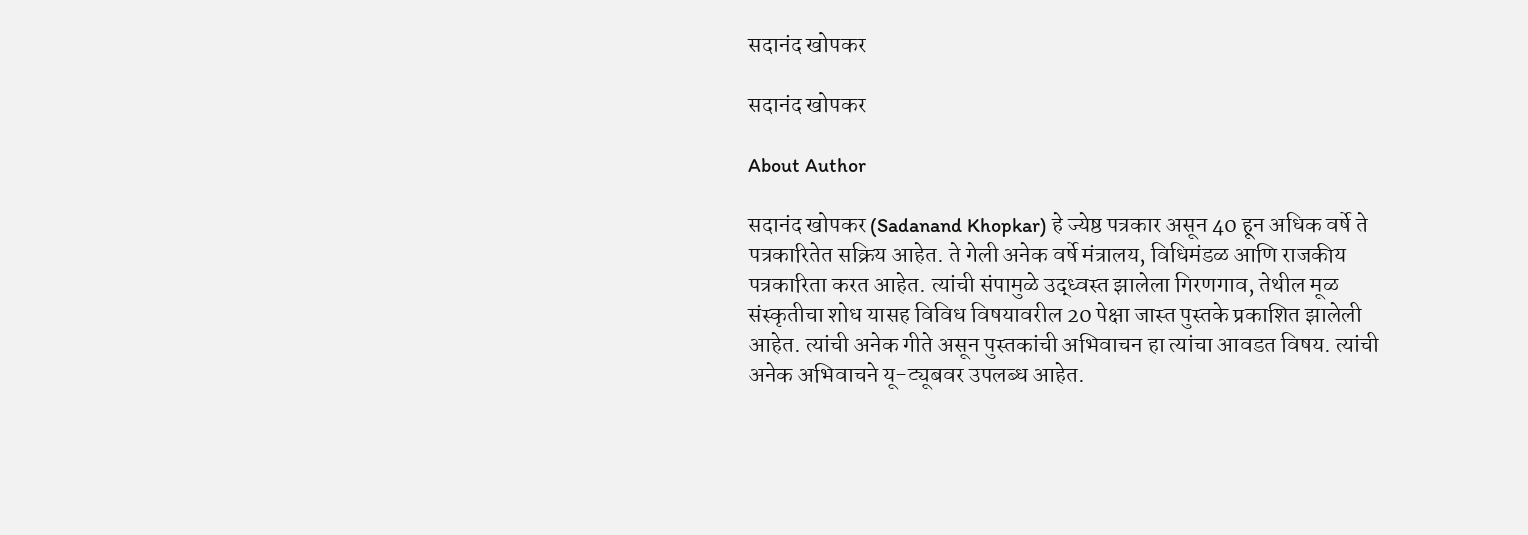सदानंद खोपकर

सदानंद खोपकर

About Author

सदानंद खोपकर (Sadanand Khopkar) हे ज्येष्ठ पत्रकार असून 40 हून अधिक वर्षे ते पत्रकारितेत सक्रिय आहेत. ते गेली अनेक वर्षे मंत्रालय, विधिमंडळ आणि राजकीय पत्रकारिता करत आहेत. त्यांची संपामुळे उद्ध्वस्त झालेला गिरणगाव, तेथील मूळ संस्कृतीचा शोध यासह विविध विषयावरील 20 पेक्षा जास्त पुस्तके प्रकाशित झालेली आहेत. त्यांची अनेक गीते असून पुस्तकांची अभिवाचन हा त्यांचा आवडत विषय. त्यांची अनेक अभिवाचने यू-ट्यूबवर उपलब्ध आहेत.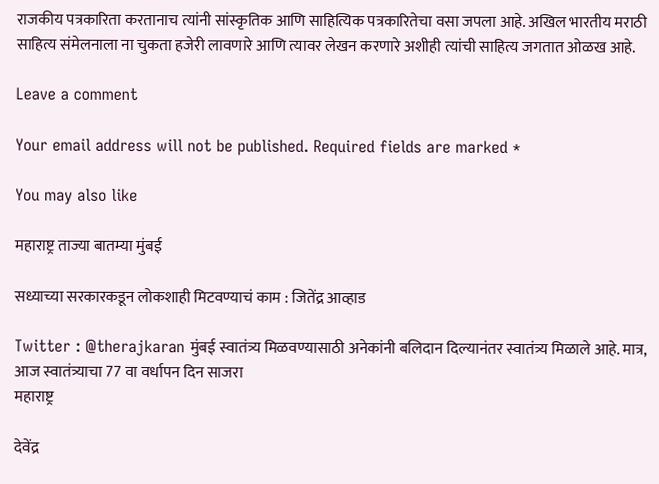राजकीय पत्रकारिता करतानाच त्यांनी सांस्कृतिक आणि साहित्यिक पत्रकारितेचा वसा जपला आहे. अखिल भारतीय मराठी साहित्य संमेलनाला ना चुकता हजेरी लावणारे आणि त्यावर लेखन करणारे अशीही त्यांची साहित्य जगतात ओळख आहे.

Leave a comment

Your email address will not be published. Required fields are marked *

You may also like

महाराष्ट्र ताज्या बातम्या मुंबई

सध्याच्या सरकारकडून लोकशाही मिटवण्याचं काम : जितेंद्र आव्हाड

Twitter : @therajkaran मुंबई स्वातंत्र्य मिळवण्यासाठी अनेकांनी बलिदान दिल्यानंतर स्वातंत्र्य मिळाले आहे. मात्र, आज स्वातंत्र्याचा 77 वा वर्धापन दिन साजरा
महाराष्ट्र

देवेंद्र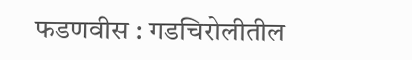फडणवीस : गडचिरोलीतील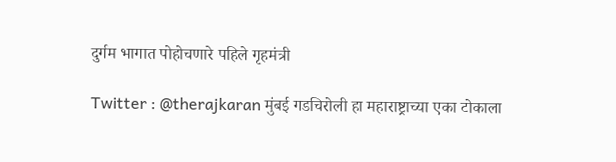दुर्गम भागात पोहोचणारे पहिले गृहमंत्री

Twitter : @therajkaran मुंबई गडचिरोली हा महाराष्ट्राच्या एका टोकाला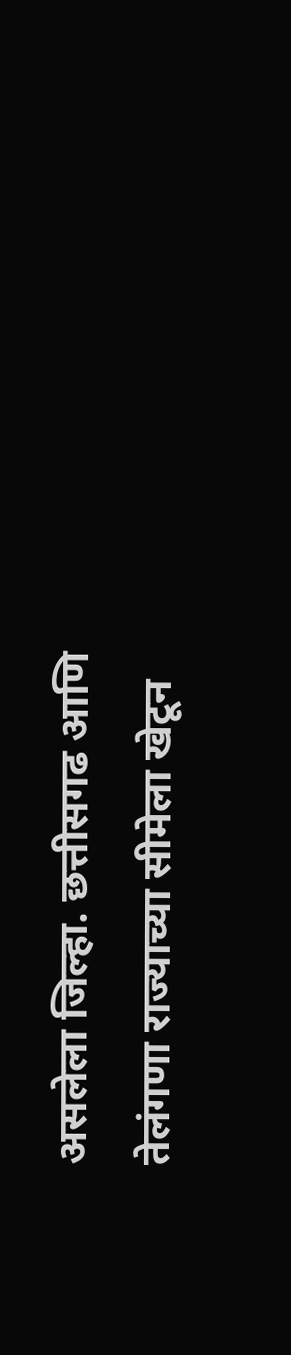असलेला जिल्हा. छत्तीसगढ आणि तेलंगणा राज्याच्या सीमेला खेटून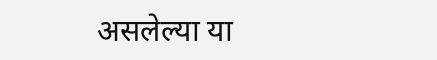असलेल्या या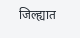जिल्ह्यात